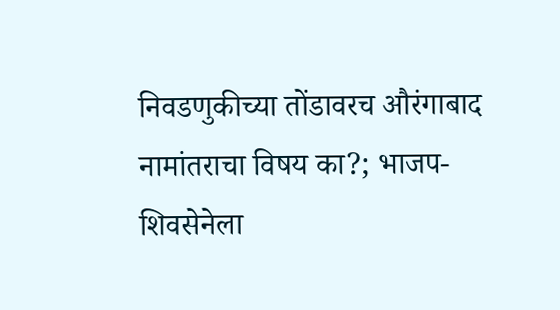निवडणुकीच्या तोंडावरच औरंगाबाद नामांतराचा विषय का?; भाजप-शिवसेनेला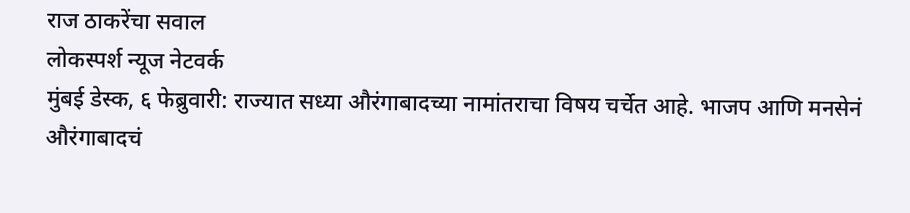राज ठाकरेंचा सवाल
लोकस्पर्श न्यूज नेटवर्क
मुंबई डेस्क, ६ फेब्रुवारी: राज्यात सध्या औरंगाबादच्या नामांतराचा विषय चर्चेत आहे. भाजप आणि मनसेनं औरंगाबादचं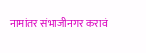नामांतर संभाजीनगर करावं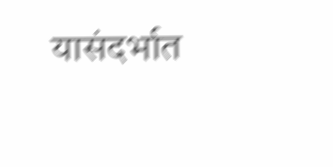यासंदर्भात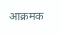आक्रमक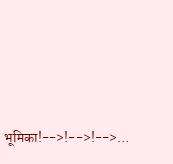भूमिका!-->!-->!-->…